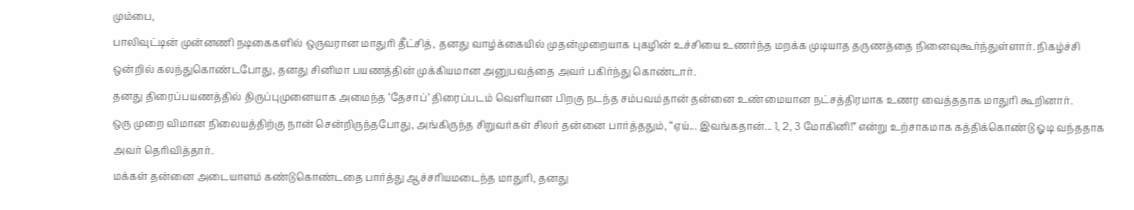மும்பை,
பாலிவுட்டின் முன்னணி நடிகைகளில் ஒருவரான மாதுரி தீட்சித், தனது வாழ்க்கையில் முதன்முறையாக புகழின் உச்சியை உணர்ந்த மறக்க முடியாத தருணத்தை நினைவுகூர்ந்துள்ளார். நிகழ்ச்சி ஒன்றில் கலந்துகொண்டபோது, தனது சினிமா பயணத்தின் முக்கியமான அனுபவத்தை அவர் பகிர்ந்து கொண்டார்.
தனது திரைப்பயணத்தில் திருப்புமுனையாக அமைந்த ‘தேசாப்’ திரைப்படம் வெளியான பிறகு நடந்த சம்பவம்தான் தன்னை உண்மையான நட்சத்திரமாக உணர வைத்ததாக மாதுரி கூறினார்.
ஒரு முறை விமான நிலையத்திற்கு நான் சென்றிருந்தபோது, அங்கிருந்த சிறுவர்கள் சிலர் தன்னை பார்த்ததும், “ஏய்... இவங்கதான்... 1, 2, 3 மோகினி!” என்று உற்சாகமாக கத்திக்கொண்டு ஓடி வந்ததாக அவர் தெரிவித்தார்.
மக்கள் தன்னை அடையாளம் கண்டுகொண்டதை பார்த்து ஆச்சரியமடைந்த மாதுரி, தனது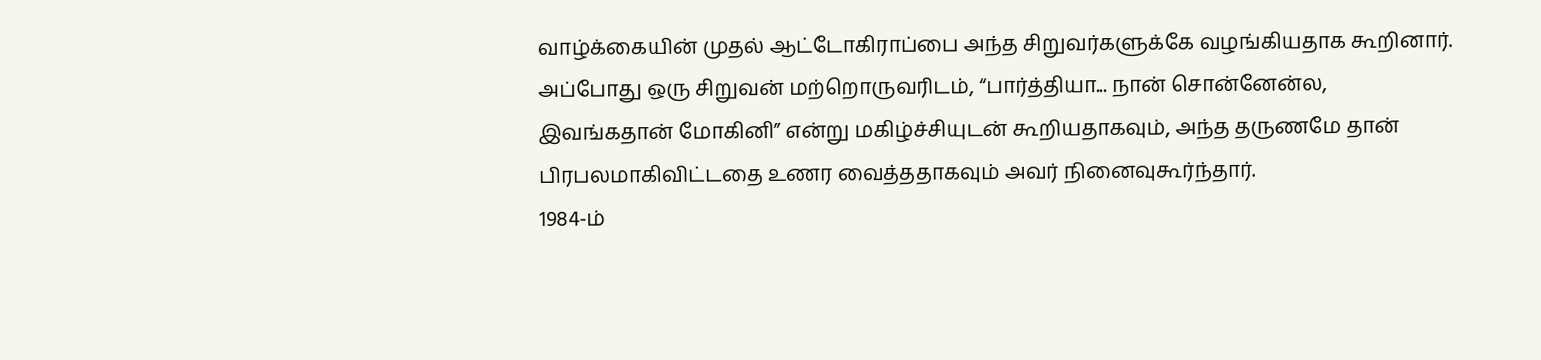வாழ்க்கையின் முதல் ஆட்டோகிராப்பை அந்த சிறுவர்களுக்கே வழங்கியதாக கூறினார். அப்போது ஒரு சிறுவன் மற்றொருவரிடம், “பார்த்தியா... நான் சொன்னேன்ல, இவங்கதான் மோகினி” என்று மகிழ்ச்சியுடன் கூறியதாகவும், அந்த தருணமே தான் பிரபலமாகிவிட்டதை உணர வைத்ததாகவும் அவர் நினைவுகூர்ந்தார்.
1984-ம்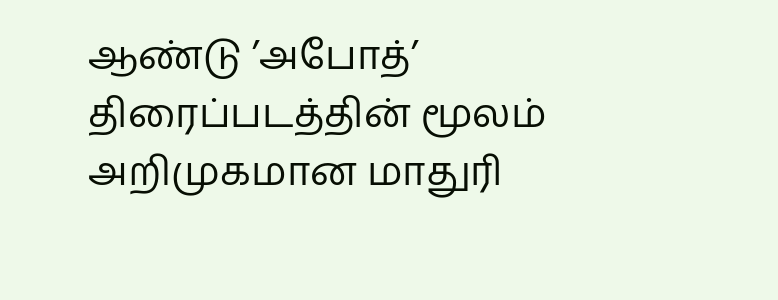ஆண்டு ’அபோத்’ திரைப்படத்தின் மூலம் அறிமுகமான மாதுரி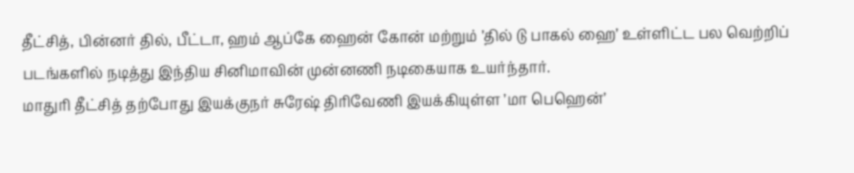தீட்சித், பின்னர் தில், பீட்டா, ஹம் ஆப்கே ஹைன் கோன் மற்றும் ’தில் டு பாகல் ஹை’ உள்ளிட்ட பல வெற்றிப் படங்களில் நடித்து இந்திய சினிமாவின் முன்னணி நடிகையாக உயர்ந்தார்.
மாதுரி தீட்சித் தற்போது இயக்குநர் சுரேஷ் திரிவேணி இயக்கியுள்ள ’மா பெஹென்’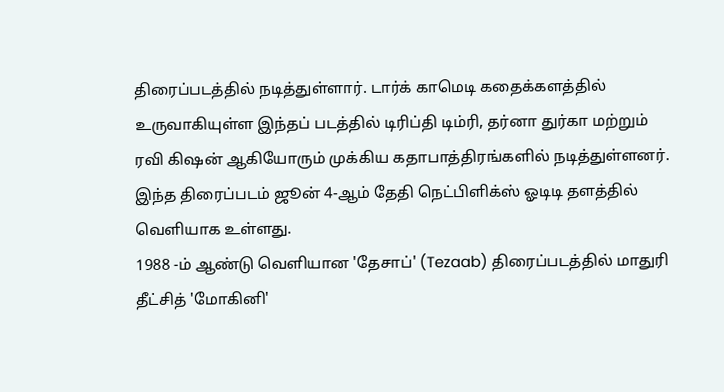திரைப்படத்தில் நடித்துள்ளார். டார்க் காமெடி கதைக்களத்தில் உருவாகியுள்ள இந்தப் படத்தில் டிரிப்தி டிம்ரி, தர்னா துர்கா மற்றும் ரவி கிஷன் ஆகியோரும் முக்கிய கதாபாத்திரங்களில் நடித்துள்ளனர். இந்த திரைப்படம் ஜூன் 4-ஆம் தேதி நெட்பிளிக்ஸ் ஓடிடி தளத்தில் வெளியாக உள்ளது.
1988 -ம் ஆண்டு வெளியான 'தேசாப்' (Tezaab) திரைப்படத்தில் மாதுரி தீட்சித் 'மோகினி'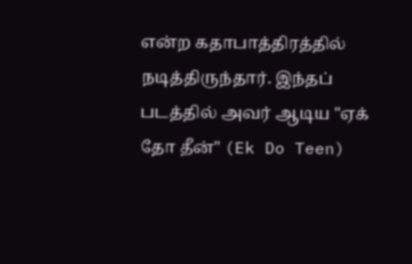என்ற கதாபாத்திரத்தில் நடித்திருந்தார். இந்தப் படத்தில் அவர் ஆடிய "ஏக் தோ தீன்" (Ek Do Teen)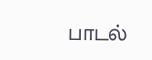பாடல்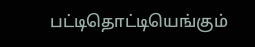பட்டிதொட்டியெங்கும்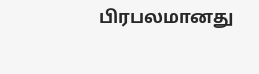பிரபலமானது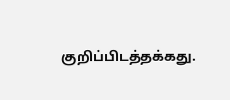குறிப்பிடத்தக்கது.